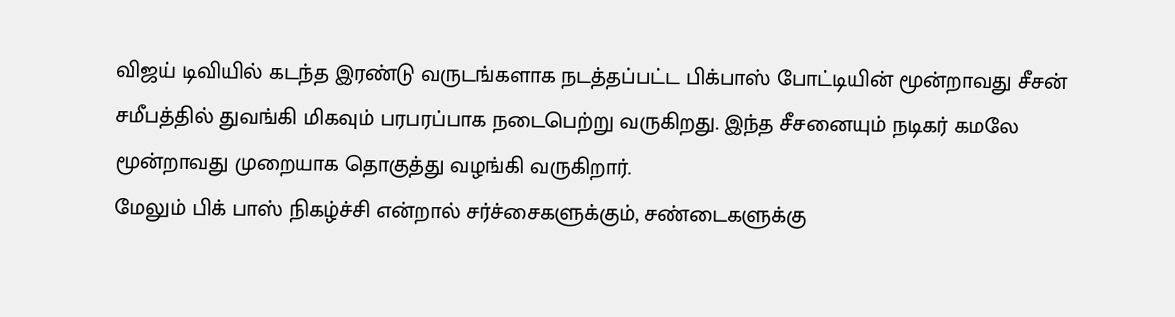விஜய் டிவியில் கடந்த இரண்டு வருடங்களாக நடத்தப்பட்ட பிக்பாஸ் போட்டியின் மூன்றாவது சீசன் சமீபத்தில் துவங்கி மிகவும் பரபரப்பாக நடைபெற்று வருகிறது. இந்த சீசனையும் நடிகர் கமலே மூன்றாவது முறையாக தொகுத்து வழங்கி வருகிறார்.
மேலும் பிக் பாஸ் நிகழ்ச்சி என்றால் சர்ச்சைகளுக்கும், சண்டைகளுக்கு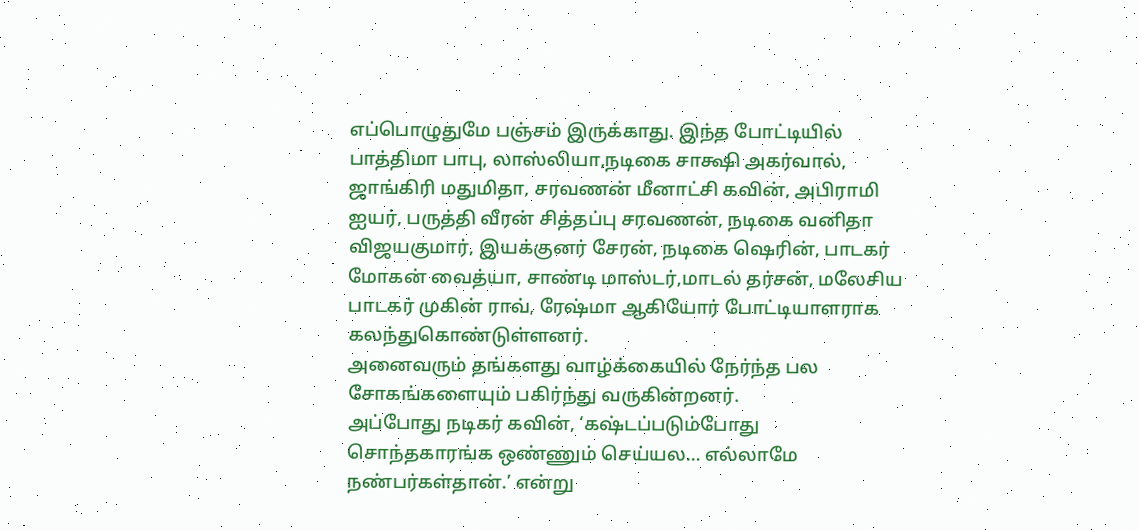எப்பொழுதுமே பஞ்சம் இருக்காது. இந்த போட்டியில் பாத்திமா பாபு, லாஸ்லியா,நடிகை சாக்ஷி அகர்வால், ஜாங்கிரி மதுமிதா, சரவணன் மீனாட்சி கவின், அபிராமி ஐயர், பருத்தி வீரன் சித்தப்பு சரவணன், நடிகை வனிதா விஜயகுமார், இயக்குனர் சேரன், நடிகை ஷெரின், பாடகர் மோகன் வைத்யா, சாண்டி மாஸ்டர்,மாடல் தர்சன், மலேசிய பாடகர் முகின் ராவ், ரேஷ்மா ஆகியோர் போட்டியாளராக கலந்துகொண்டுள்ளனர்.
அனைவரும் தங்களது வாழ்க்கையில் நேர்ந்த பல சோகங்களையும் பகிர்ந்து வருகின்றனர்.
அப்போது நடிகர் கவின், ‘கஷ்டப்படும்போது சொந்தகாரங்க ஒண்ணும் செய்யல… எல்லாமே நண்பர்கள்தான்.’ என்று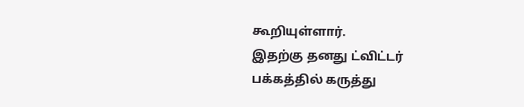கூறியுள்ளார்.
இதற்கு தனது ட்விட்டர் பக்கத்தில் கருத்து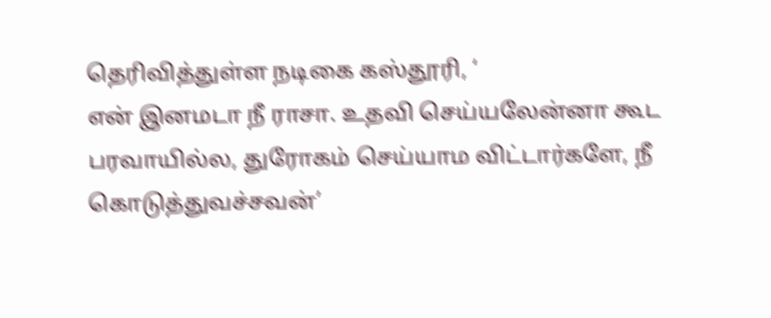தெரிவித்துள்ள நடிகை கஸ்தூரி, ‘
என் இனமடா நீ ராசா. உதவி செய்யலேன்னா கூட பரவாயில்ல, துரோகம் செய்யாம விட்டார்களே, நீ கொடுத்துவச்சவன்’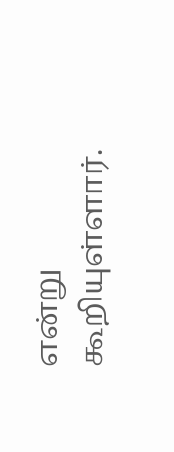என்று கூறியுள்ளார்.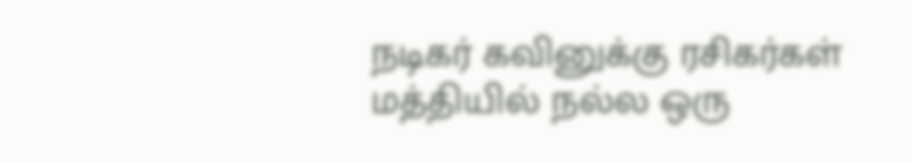நடிகர் கவினுக்கு ரசிகர்கள் மத்தியில் நல்ல ஒரு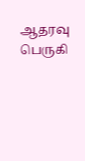ஆதரவு பெருகி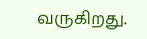வருகிறது.